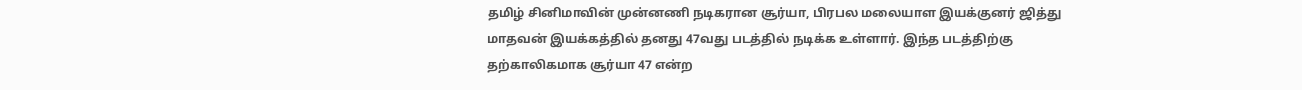தமிழ் சினிமாவின் முன்னணி நடிகரான சூர்யா, பிரபல மலையாள இயக்குனர் ஜித்து மாதவன் இயக்கத்தில் தனது 47வது படத்தில் நடிக்க உள்ளார். இந்த படத்திற்கு தற்காலிகமாக சூர்யா 47 என்ற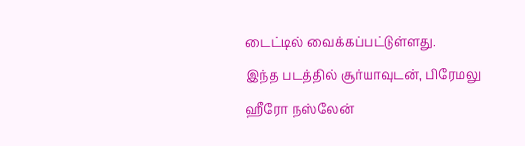டைட்டில் வைக்கப்பட்டுள்ளது.
இந்த படத்தில் சூர்யாவுடன், பிரேமலு ஹீரோ நஸ்லேன்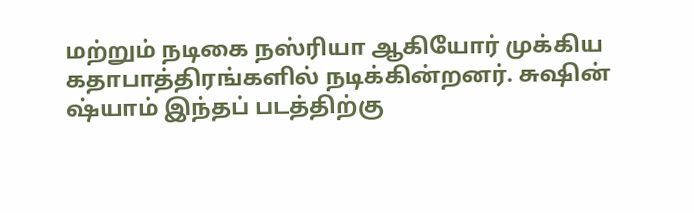மற்றும் நடிகை நஸ்ரியா ஆகியோர் முக்கிய கதாபாத்திரங்களில் நடிக்கின்றனர். சுஷின் ஷ்யாம் இந்தப் படத்திற்கு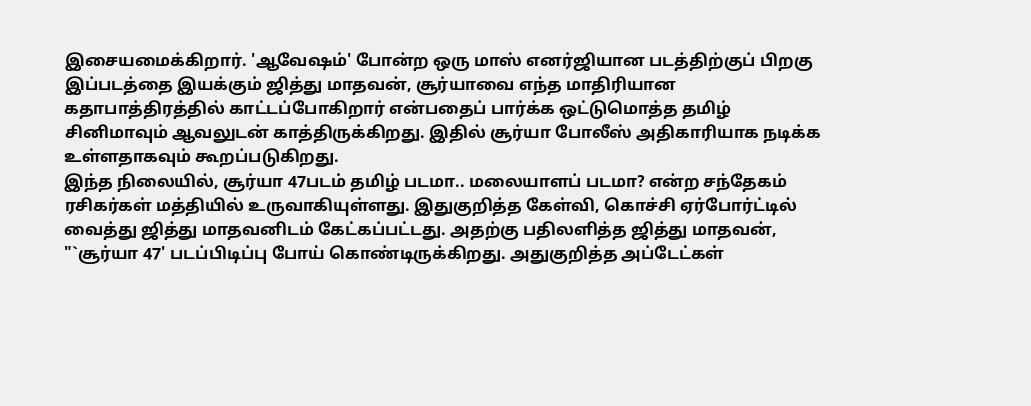இசையமைக்கிறார். 'ஆவேஷம்' போன்ற ஒரு மாஸ் எனர்ஜியான படத்திற்குப் பிறகு இப்படத்தை இயக்கும் ஜித்து மாதவன், சூர்யாவை எந்த மாதிரியான கதாபாத்திரத்தில் காட்டப்போகிறார் என்பதைப் பார்க்க ஒட்டுமொத்த தமிழ் சினிமாவும் ஆவலுடன் காத்திருக்கிறது. இதில் சூர்யா போலீஸ் அதிகாரியாக நடிக்க உள்ளதாகவும் கூறப்படுகிறது.
இந்த நிலையில், சூர்யா 47படம் தமிழ் படமா.. மலையாளப் படமா? என்ற சந்தேகம் ரசிகர்கள் மத்தியில் உருவாகியுள்ளது. இதுகுறித்த கேள்வி, கொச்சி ஏர்போர்ட்டில் வைத்து ஜித்து மாதவனிடம் கேட்கப்பட்டது. அதற்கு பதிலளித்த ஜித்து மாதவன், "`சூர்யா 47' படப்பிடிப்பு போய் கொண்டிருக்கிறது. அதுகுறித்த அப்டேட்கள்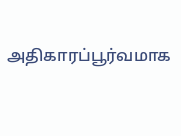அதிகாரப்பூர்வமாக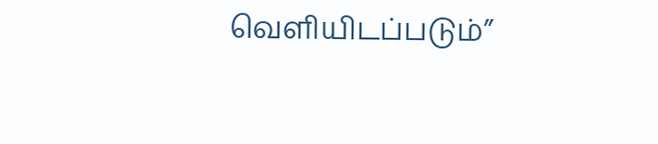வெளியிடப்படும்”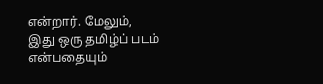என்றார். மேலும், இது ஒரு தமிழ்ப் படம் என்பதையும்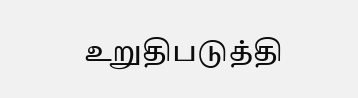உறுதிபடுத்தி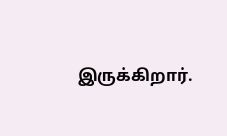இருக்கிறார்.